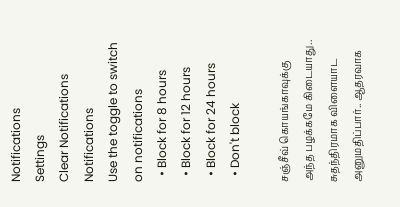Notifications
Settings
Clear Notifications
Notifications
Use the toggle to switch on notifications
  • Block for 8 hours
  • Block for 12 hours
  • Block for 24 hours
  • Don't block

சஞ்சீவ் கொயங்காவுக்கு அந்த பழக்கமே கிடையாது.. சுதந்திரமாக விளையாட அனுமதிப்பார்.. ஆதரவாக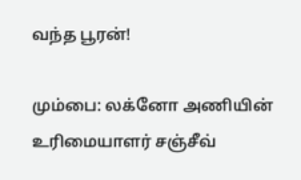வந்த பூரன்!

மும்பை: லக்னோ அணியின் உரிமையாளர் சஞ்சீவ்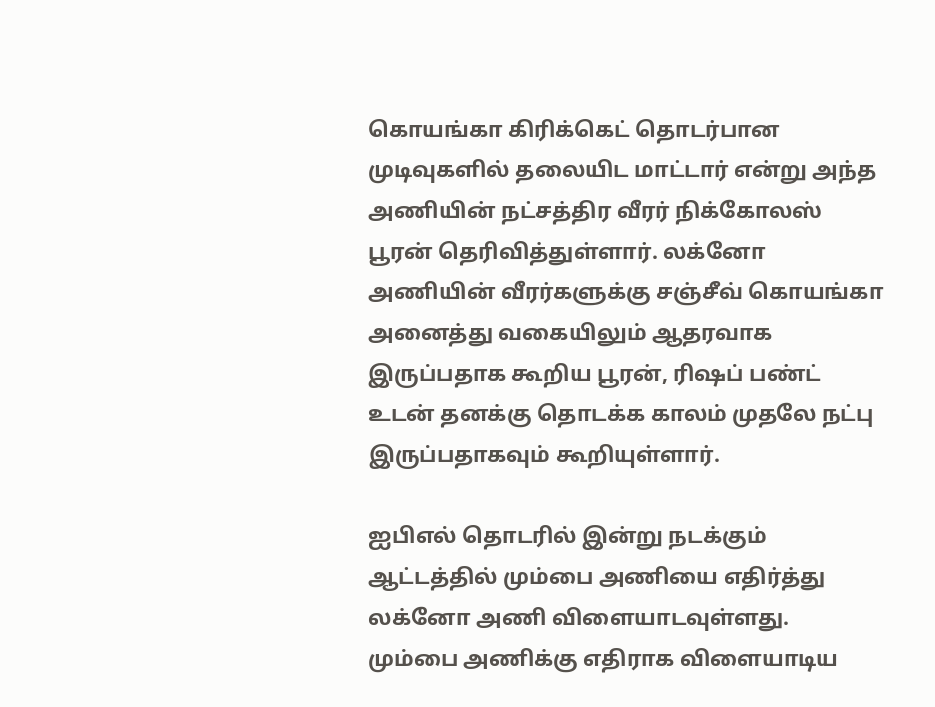கொயங்கா கிரிக்கெட் தொடர்பான முடிவுகளில் தலையிட மாட்டார் என்று அந்த அணியின் நட்சத்திர வீரர் நிக்கோலஸ் பூரன் தெரிவித்துள்ளார். லக்னோ அணியின் வீரர்களுக்கு சஞ்சீவ் கொயங்கா அனைத்து வகையிலும் ஆதரவாக இருப்பதாக கூறிய பூரன், ரிஷப் பண்ட் உடன் தனக்கு தொடக்க காலம் முதலே நட்பு இருப்பதாகவும் கூறியுள்ளார்.

ஐபிஎல் தொடரில் இன்று நடக்கும் ஆட்டத்தில் மும்பை அணியை எதிர்த்து லக்னோ அணி விளையாடவுள்ளது. மும்பை அணிக்கு எதிராக விளையாடிய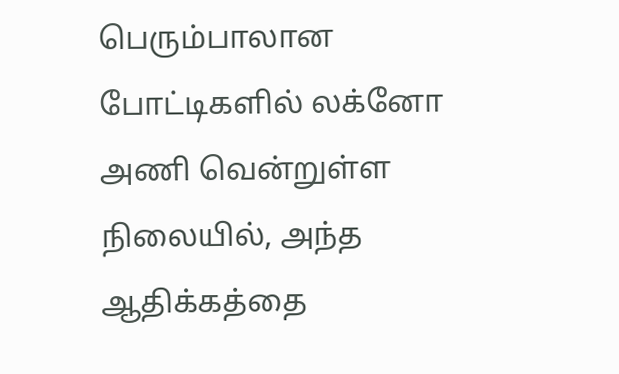பெரும்பாலான போட்டிகளில் லக்னோ அணி வென்றுள்ள நிலையில், அந்த ஆதிக்கத்தை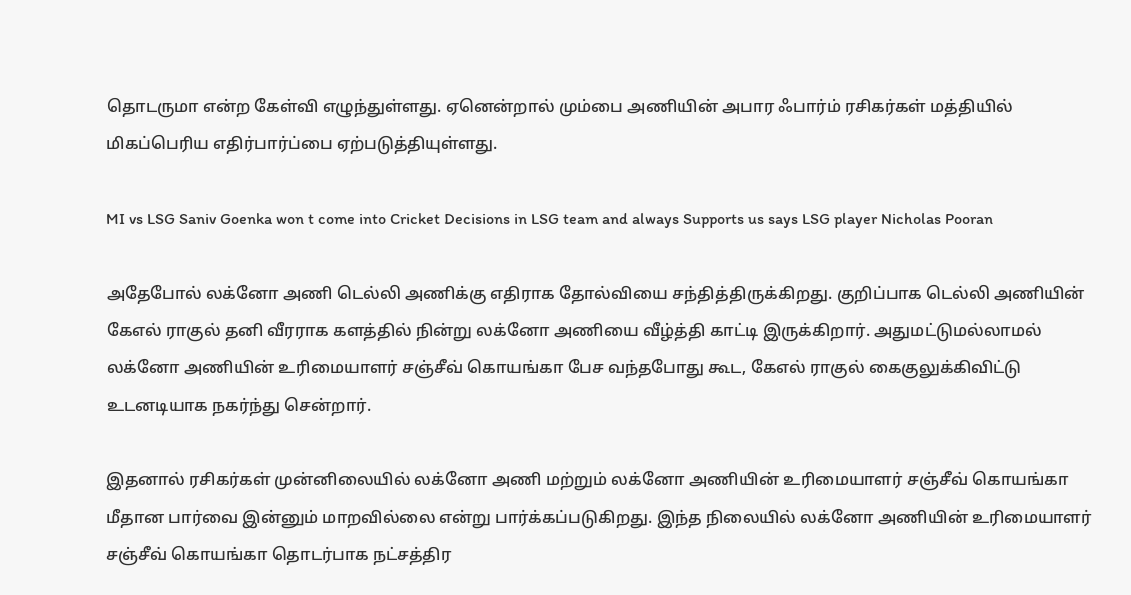தொடருமா என்ற கேள்வி எழுந்துள்ளது. ஏனென்றால் மும்பை அணியின் அபார ஃபார்ம் ரசிகர்கள் மத்தியில் மிகப்பெரிய எதிர்பார்ப்பை ஏற்படுத்தியுள்ளது.

MI vs LSG Saniv Goenka won t come into Cricket Decisions in LSG team and always Supports us says LSG player Nicholas Pooran

அதேபோல் லக்னோ அணி டெல்லி அணிக்கு எதிராக தோல்வியை சந்தித்திருக்கிறது. குறிப்பாக டெல்லி அணியின் கேஎல் ராகுல் தனி வீரராக களத்தில் நின்று லக்னோ அணியை வீழ்த்தி காட்டி இருக்கிறார். அதுமட்டுமல்லாமல் லக்னோ அணியின் உரிமையாளர் சஞ்சீவ் கொயங்கா பேச வந்தபோது கூட, கேஎல் ராகுல் கைகுலுக்கிவிட்டு உடனடியாக நகர்ந்து சென்றார்.

இதனால் ரசிகர்கள் முன்னிலையில் லக்னோ அணி மற்றும் லக்னோ அணியின் உரிமையாளர் சஞ்சீவ் கொயங்கா மீதான பார்வை இன்னும் மாறவில்லை என்று பார்க்கப்படுகிறது. இந்த நிலையில் லக்னோ அணியின் உரிமையாளர் சஞ்சீவ் கொயங்கா தொடர்பாக நட்சத்திர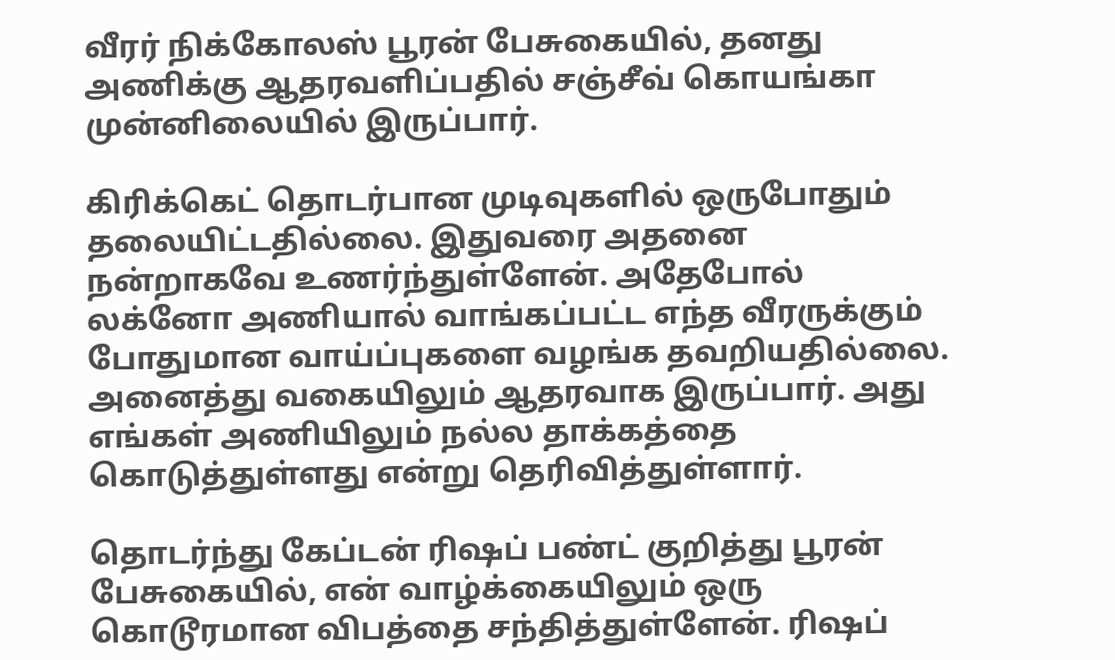வீரர் நிக்கோலஸ் பூரன் பேசுகையில், தனது அணிக்கு ஆதரவளிப்பதில் சஞ்சீவ் கொயங்கா முன்னிலையில் இருப்பார்.

கிரிக்கெட் தொடர்பான முடிவுகளில் ஒருபோதும் தலையிட்டதில்லை. இதுவரை அதனை நன்றாகவே உணர்ந்துள்ளேன். அதேபோல் லக்னோ அணியால் வாங்கப்பட்ட எந்த வீரருக்கும் போதுமான வாய்ப்புகளை வழங்க தவறியதில்லை. அனைத்து வகையிலும் ஆதரவாக இருப்பார். அது எங்கள் அணியிலும் நல்ல தாக்கத்தை கொடுத்துள்ளது என்று தெரிவித்துள்ளார்.

தொடர்ந்து கேப்டன் ரிஷப் பண்ட் குறித்து பூரன் பேசுகையில், என் வாழ்க்கையிலும் ஒரு கொடூரமான விபத்தை சந்தித்துள்ளேன். ரிஷப்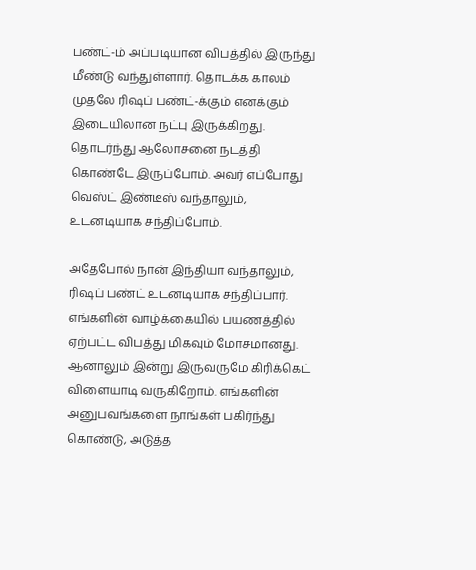பண்ட்-ம் அப்படியான விபத்தில் இருந்து மீண்டு வந்துள்ளார். தொடக்க காலம் முதலே ரிஷப் பண்ட்-க்கும் எனக்கும் இடையிலான நட்பு இருக்கிறது. தொடர்ந்து ஆலோசனை நடத்தி கொண்டே இருப்போம். அவர் எப்போது வெஸ்ட் இண்டீஸ் வந்தாலும், உடனடியாக சந்திப்போம்.

அதேபோல் நான் இந்தியா வந்தாலும், ரிஷப் பண்ட் உடனடியாக சந்திப்பார். எங்களின் வாழ்க்கையில் பயணத்தில் ஏற்பட்ட விபத்து மிகவும் மோசமானது. ஆனாலும் இன்று இருவருமே கிரிக்கெட் விளையாடி வருகிறோம். எங்களின் அனுபவங்களை நாங்கள் பகிர்ந்து கொண்டு, அடுத்த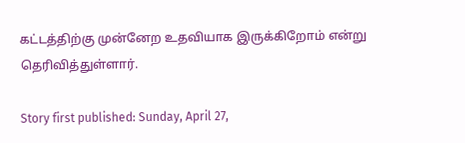கட்டத்திற்கு முன்னேற உதவியாக இருக்கிறோம் என்று தெரிவித்துள்ளார்.

Story first published: Sunday, April 27,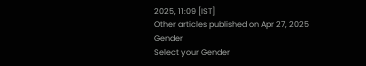2025, 11:09 [IST]
Other articles published on Apr 27, 2025
Gender
Select your Gender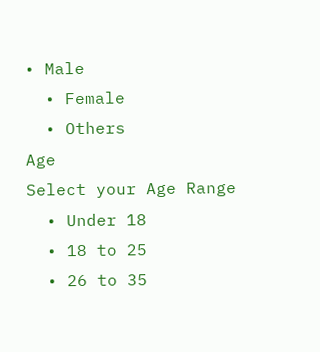• Male
  • Female
  • Others
Age
Select your Age Range
  • Under 18
  • 18 to 25
  • 26 to 35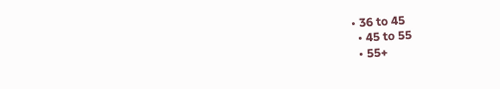• 36 to 45
  • 45 to 55
  • 55+